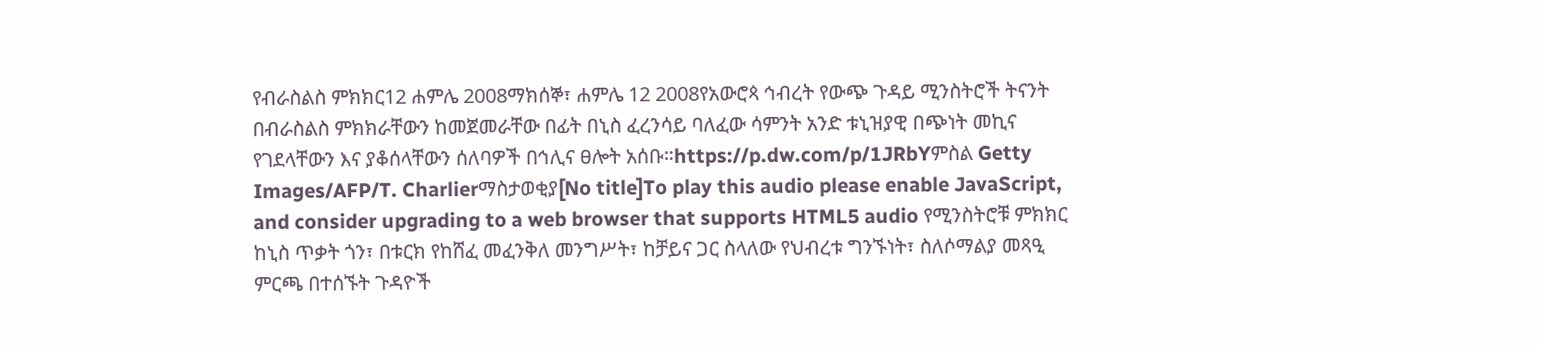የብራስልስ ምክክር12 ሐምሌ 2008ማክሰኞ፣ ሐምሌ 12 2008የአውሮጳ ኅብረት የውጭ ጉዳይ ሚንስትሮች ትናንት በብራስልስ ምክክራቸውን ከመጀመራቸው በፊት በኒስ ፈረንሳይ ባለፈው ሳምንት አንድ ቱኒዝያዊ በጭነት መኪና የገደላቸውን እና ያቆሰላቸውን ሰለባዎች በኅሊና ፀሎት አሰቡ።https://p.dw.com/p/1JRbYምስል Getty Images/AFP/T. Charlierማስታወቂያ[No title]To play this audio please enable JavaScript, and consider upgrading to a web browser that supports HTML5 audio የሚንስትሮቹ ምክክር ከኒስ ጥቃት ጎን፣ በቱርክ የከሸፈ መፈንቅለ መንግሥት፣ ከቻይና ጋር ስላለው የህብረቱ ግንኙነት፣ ስለሶማልያ መጻዒ ምርጫ በተሰኙት ጉዳዮች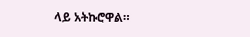ላይ አትኩሮዋል።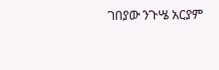ገበያው ንጉሤ አርያም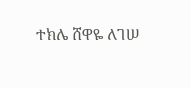ተክሌ ሸዋዬ ለገሠ